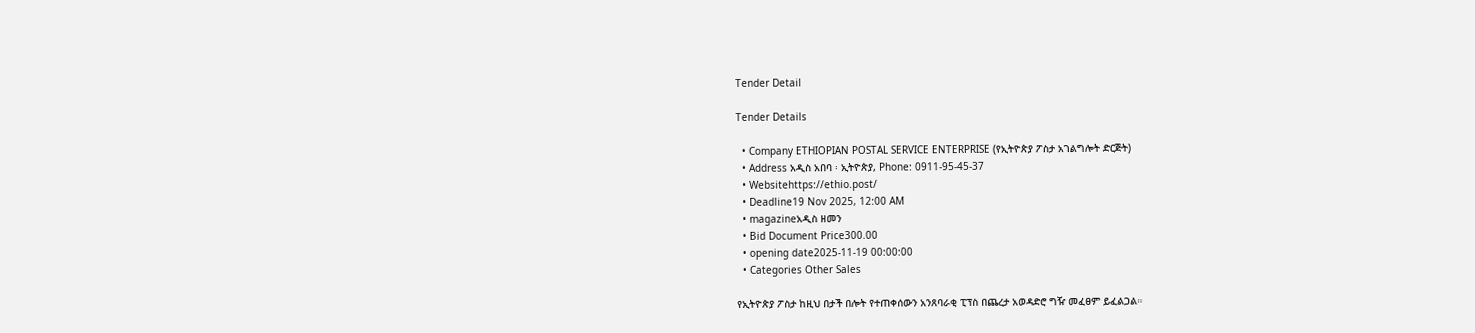Tender Detail

Tender Details

  • Company ETHIOPIAN POSTAL SERVICE ENTERPRISE (የኢትዮጵያ ፖስታ አገልግሎት ድርጅት)
  • Address አዲስ አበባ ፡ ኢትዮጵያ, Phone: 0911-95-45-37
  • Websitehttps://ethio.post/
  • Deadline19 Nov 2025, 12:00 AM
  • magazineአዲስ ዘመን
  • Bid Document Price300.00
  • opening date2025-11-19 00:00:00
  • Categories Other Sales

የኢትዮጵያ ፖስታ ከዚህ በታች በሎት የተጠቀሰውን አንጸባራቂ ፒፕስ በጨረታ አወዳድሮ ግዥ መፈፀም ይፈልጋል።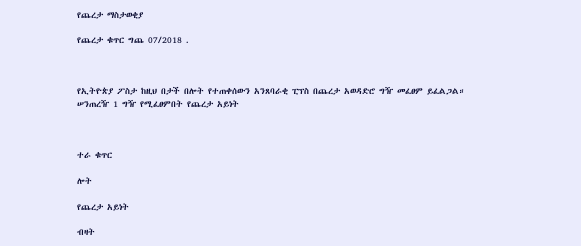የጨረታ ማስታወቂያ

የጨረታ ቁጥር ግጨ 07/2018 .



የኢትዮጵያ ፖስታ ከዚህ በታች በሎት የተጠቀሰውን አንጸባራቂ ፒፕስ በጨረታ አወዳድሮ ግዥ መፈፀም ይፈልጋል። ሠንጠረዥ 1 ግዥ የሚፈፀምበት የጨረታ አይነት



ተራ ቁጥር

ሎት

የጨረታ አይነት

ብዛት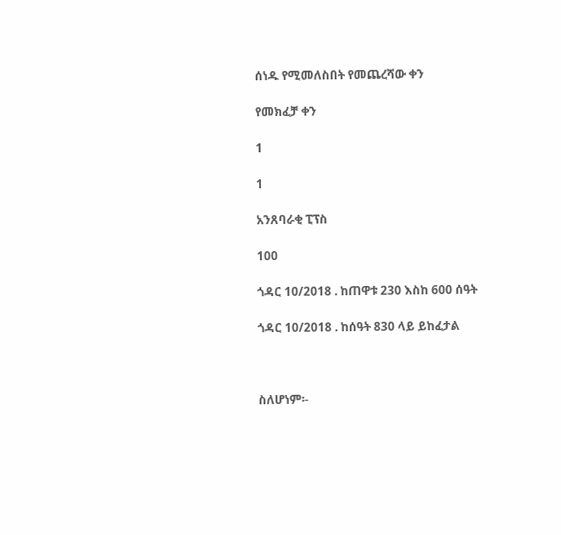ሰነዱ የሚመለስበት የመጨረሻው ቀን

የመክፈቻ ቀን

1

1

አንጸባራቂ ፒፕስ

100

ጎዳር 10/2018 . ከጠዋቱ 230 እስከ 600 ሰዓት

ጎዳር 10/2018 . ከሰዓት 830 ላይ ይከፈታል



ስለሆነም፡-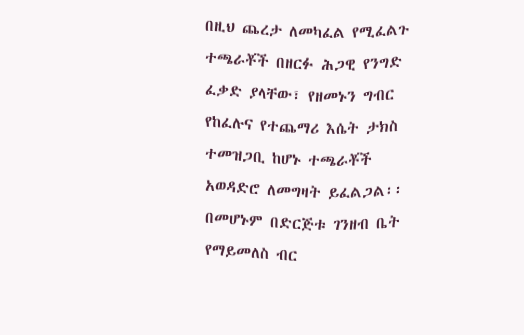በዚህ ጨረታ ለመካፈል የሚፈልጉ ተጫራቾች በዘርፉ ሕጋዊ የንግድ ፈቃድ ያላቸው፣ የዘመኑን ግብር የከፈሉና የተጨማሪ እሴት ታክስ ተመዝጋቢ ከሆኑ ተጫራቾች አወዳድሮ ለመግዛት ይፈልጋል፡፡ በመሆኑም በድርጅቱ ገንዘብ ቤት የማይመለስ ብር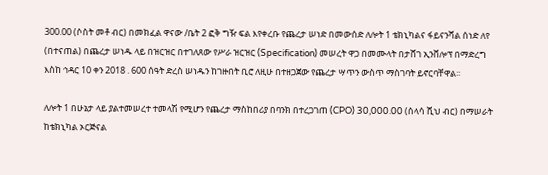300.00 (ሶስት መቶ ብር) በመክፈል ዋናው /ቤት 2 ፎቅ ግዥ ፍል እየቀረቡ የጨረታ ሠነድ በመውሰድ ለሎት 1 ቴክኒካልና ፋይናንሻል ሰነድ ለየ (በተናጠል) በጨረታ ሠነዱ ላይ በዝርዝር በተገለጸው የሥራ ዝርዝር (Specification) መሠረት ዋጋ በመሙላት በታሸገ ኢንቨሎፕ በማድረግ እስከ ኅዳር 10 ቀን 2018 . 600 ሰዓት ድረስ ሠነዱን ከገዙበት ቢሮ ለዚሁ በተዘጋጀው የጨረታ ሣጥን ውስጥ ማስገባት ይኖርባቸዋል፡፡

ለሎት 1 በሁኔታ ላይ ያልተመሠረተ ተመላሽ የሚሆን የጨረታ ማስከበሪያ በባንክ በተረጋገጠ (CPO) 30,000.00 (ሰላሳ ሺህ ብር) በማሠራት ከቴክኒካል ኦርጅናል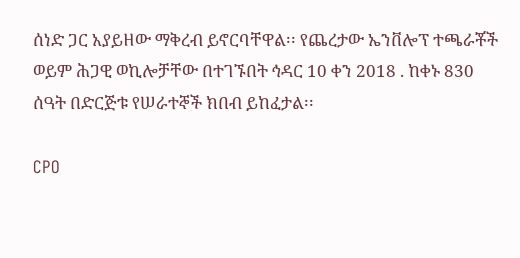ሰነድ ጋር አያይዘው ማቅረብ ይኖርባቸዋል፡፡ የጨረታው ኤንቨሎፕ ተጫራቾች ወይም ሕጋዊ ወኪሎቻቸው በተገኙበት ኅዳር 10 ቀን 2018 . ከቀኑ 830 ሰዓት በድርጅቱ የሠራተኞች ክበብ ይከፈታል፡፡

CPO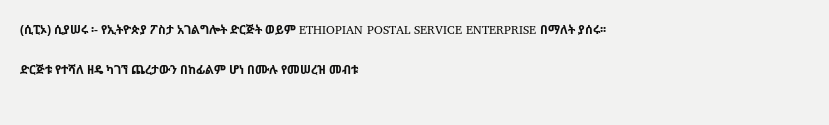(ሲፒኦ) ሲያሠሩ ፡- የኢትዮጵያ ፖስታ አገልግሎት ድርጅት ወይም ETHIOPIAN POSTAL SERVICE ENTERPRISE በማለት ያሰሩ፡፡

ድርጅቱ የተሻለ ዘዴ ካገኘ ጨረታውን በከፊልም ሆነ በሙሉ የመሠረዝ መብቱ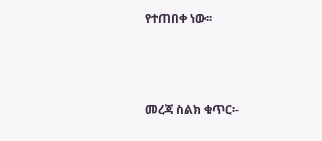የተጠበቀ ነው፡፡



መረጃ ስልክ ቁጥር፡-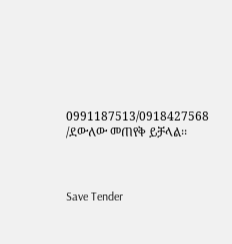0991187513/0918427568 /ደውለው መጠየቅ ይቻላል፡፡



Save Tender